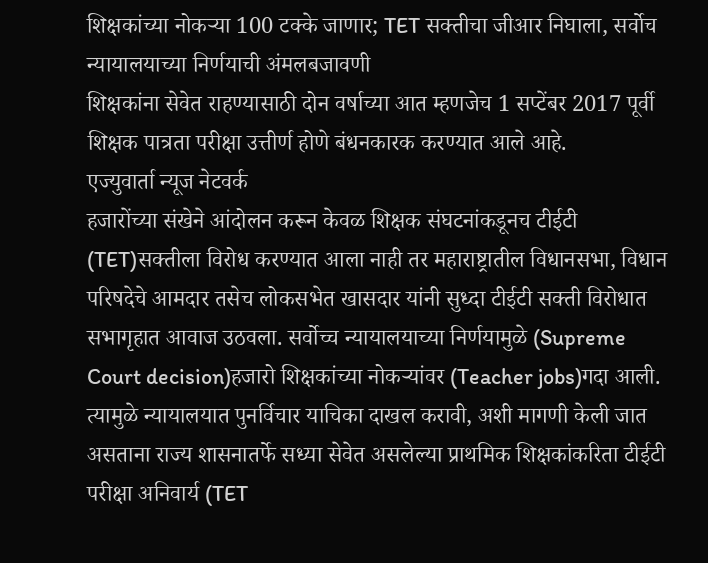शिक्षकांच्या नोकऱ्या 100 टक्के जाणार; TET सक्तीचा जीआर निघाला, सर्वोच न्यायालयाच्या निर्णयाची अंमलबजावणी
शिक्षकांना सेवेत राहण्यासाठी दोन वर्षाच्या आत म्हणजेच 1 सप्टेंबर 2017 पूर्वी शिक्षक पात्रता परीक्षा उत्तीर्ण होणे बंधनकारक करण्यात आले आहे.
एज्युवार्ता न्यूज नेटवर्क
हजारोंच्या संखेने आंदोलन करून केवळ शिक्षक संघटनांकडूनच टीईटी (TET)सक्तीला विरोध करण्यात आला नाही तर महाराष्ट्रातील विधानसभा, विधान परिषदेचे आमदार तसेच लोकसभेत खासदार यांनी सुध्दा टीईटी सक्ती विरोधात सभागृहात आवाज उठवला. सर्वोच्च न्यायालयाच्या निर्णयामुळे (Supreme Court decision)हजारो शिक्षकांच्या नोकऱ्यांवर (Teacher jobs)गदा आली. त्यामुळे न्यायालयात पुनर्विचार याचिका दाखल करावी, अशी मागणी केली जात असताना राज्य शासनातर्फे सध्या सेवेत असलेल्या प्राथमिक शिक्षकांकरिता टीईटी परीक्षा अनिवार्य (TET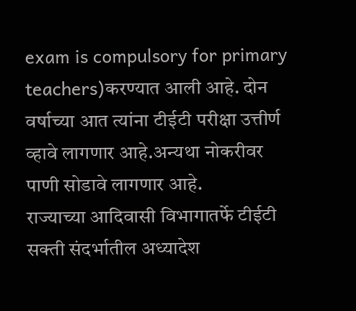exam is compulsory for primary teachers)करण्यात आली आहे. दोन वर्षाच्या आत त्यांना टीईटी परीक्षा उत्तीर्ण व्हावे लागणार आहे.अन्यथा नोकरीवर पाणी सोडावे लागणार आहे.
राज्याच्या आदिवासी विभागातर्फे टीईटी सक्ती संदर्भातील अध्यादेश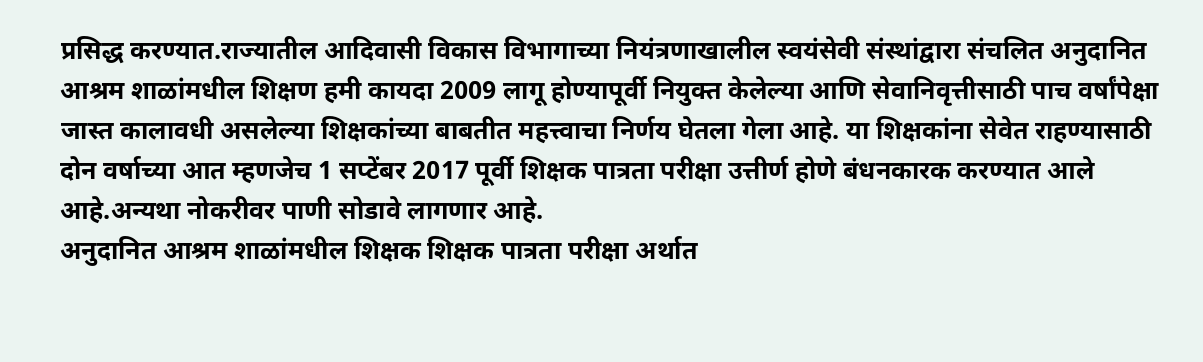प्रसिद्ध करण्यात.राज्यातील आदिवासी विकास विभागाच्या नियंत्रणाखालील स्वयंसेवी संस्थांद्वारा संचलित अनुदानित आश्रम शाळांमधील शिक्षण हमी कायदा 2009 लागू होण्यापूर्वी नियुक्त केलेल्या आणि सेवानिवृत्तीसाठी पाच वर्षांपेक्षा जास्त कालावधी असलेल्या शिक्षकांच्या बाबतीत महत्त्वाचा निर्णय घेतला गेला आहे. या शिक्षकांना सेवेत राहण्यासाठी दोन वर्षाच्या आत म्हणजेच 1 सप्टेंबर 2017 पूर्वी शिक्षक पात्रता परीक्षा उत्तीर्ण होणे बंधनकारक करण्यात आले आहे.अन्यथा नोकरीवर पाणी सोडावे लागणार आहे.
अनुदानित आश्रम शाळांमधील शिक्षक शिक्षक पात्रता परीक्षा अर्थात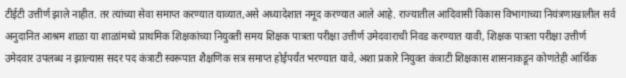टीईटी उत्तीर्ण झाले नाहीत. तर त्यांच्या सेवा समाप्त करण्यात याव्यात,असे अध्यादेशात नमूद करण्यात आले आहे. राज्यातील आदिवासी विकास विभागाच्या नियंत्रणाखालील सर्व अनुदानित आश्रम शाळा या शाळांमध्ये प्राथमिक शिक्षकांच्या नियुक्ती समय शिक्षक पात्रता परीक्षा उत्तीर्ण उमेदवाराची निवड करण्यात यावी, शिक्षक पात्रता परीक्षा उत्तीर्ण उमेदवार उपलब्ध न झाल्यास सदर पद कंत्राटी स्वरूपात शैक्षणिक सत्र समाप्त होईपर्यंत भरण्यात यावे, अशा प्रकारे नियुक्त कंत्राटी शिक्षकास शासनाकडून कोणतेही आर्थिक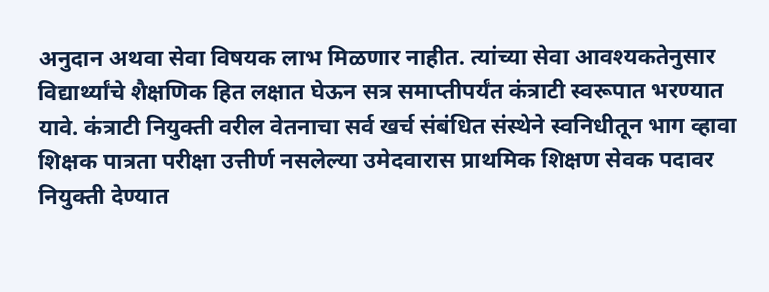अनुदान अथवा सेवा विषयक लाभ मिळणार नाहीत. त्यांच्या सेवा आवश्यकतेनुसार विद्यार्थ्यांचे शैक्षणिक हित लक्षात घेऊन सत्र समाप्तीपर्यंत कंत्राटी स्वरूपात भरण्यात यावे. कंत्राटी नियुक्ती वरील वेतनाचा सर्व खर्च संबंधित संस्थेने स्वनिधीतून भाग व्हावा शिक्षक पात्रता परीक्षा उत्तीर्ण नसलेल्या उमेदवारास प्राथमिक शिक्षण सेवक पदावर नियुक्ती देण्यात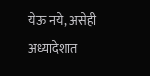येऊ नये, असेही अध्यादेशात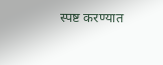स्पष्ट करण्यात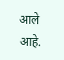आले आहे.